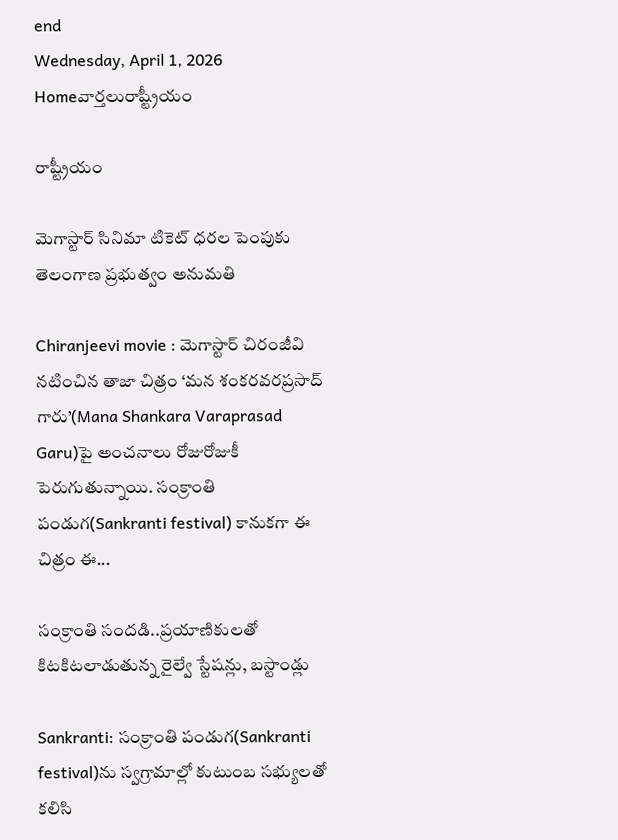end
Wednesday, April 1, 2026
Homeవార్తలురాష్ట్రీయం

రాష్ట్రీయం

మెగాస్టార్ సినిమా టికెట్ ధరల పెంపుకు తెలంగాణ ప్రభుత్వం అనుమతి

Chiranjeevi movie : మెగాస్టార్ చిరంజీవి నటించిన తాజా చిత్రం ‘మన శంకరవరప్రసాద్ గారు’(Mana Shankara Varaprasad Garu)పై అంచనాలు రోజురోజుకీ పెరుగుతున్నాయి. సంక్రాంతి పండుగ(Sankranti festival) కానుకగా ఈ చిత్రం ఈ...

సంక్రాంతి సందడి..ప్రయాణికులతో కిటకిటలాడుతున్న రైల్వే స్టేషన్లు, బస్టాండ్లు

Sankranti: సంక్రాంతి పండుగ(Sankranti festival)ను స్వగ్రామాల్లో కుటుంబ సభ్యులతో కలిసి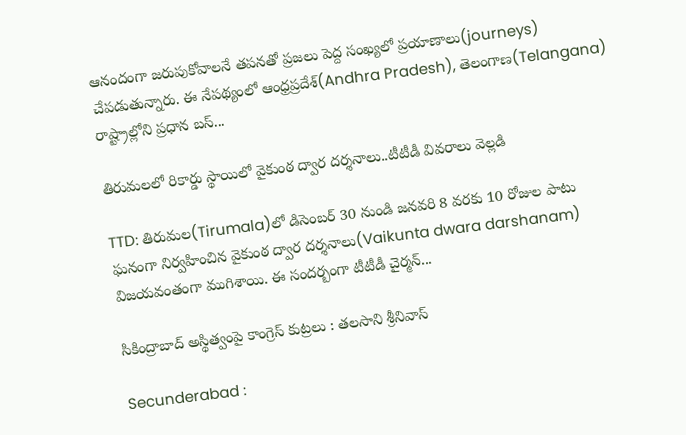ఆనందంగా జరుపుకోవాలనే తపనతో ప్రజలు పెద్ద సంఖ్యలో ప్రయాణాలు(journeys) చేపడుతున్నారు. ఈ నేపథ్యంలో ఆంధ్రప్రదేశ్‌(Andhra Pradesh), తెలంగాణ(Telangana) రాష్ట్రాల్లోని ప్రధాన బస్...

తిరుమలలో రికార్డు స్థాయిలో వైకుంఠ ద్వార దర్శనాలు..టీటీడీ వివరాలు వెల్లడి

TTD: తిరుమల(Tirumala)లో డిసెంబర్ 30 నుండి జనవరి 8 వరకు 10 రోజుల పాటు ఘనంగా నిర్వహించిన వైకుంఠ ద్వార దర్శనాలు(Vaikunta dwara darshanam) విజయవంతంగా ముగిశాయి. ఈ సందర్బంగా టీటీడీ చైర్మన్...

సికింద్రాబాద్ అస్థిత్వంపై కాంగ్రెస్ కుట్రలు : తలసాని శ్రీనివాస్

Secunderabad :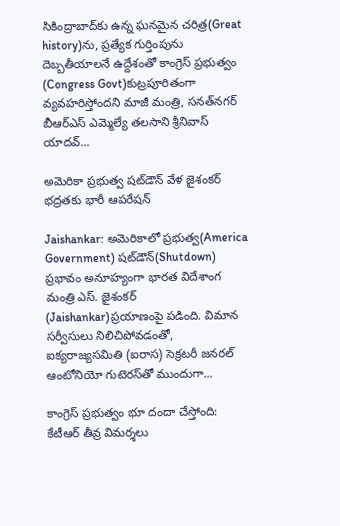సికింద్రాబాద్‌కు ఉన్న ఘనమైన చరిత్ర(Great history)ను, ప్రత్యేక గుర్తింపును దెబ్బతీయాలనే ఉద్దేశంతో కాంగ్రెస్ ప్రభుత్వం (Congress Govt)కుట్రపూరితంగా వ్యవహరిస్తోందని మాజీ మంత్రి, సనత్‌నగర్ బీఆర్ఎస్ ఎమ్మెల్యే తలసాని శ్రీనివాస్ యాదవ్...

అమెరికా ప్రభుత్వ షట్‌డౌన్ వేళ జైశంకర్ భద్రతకు భారీ ఆపరేషన్

Jaishankar: అమెరికాలో ప్రభుత్వ(America Government) షట్‌డౌన్(Shutdown) ప్రభావం అనూహ్యంగా భారత విదేశాంగ మంత్రి ఎస్. జైశంకర్ (Jaishankar)ప్రయాణంపై పడింది. విమాన సర్వీసులు నిలిచిపోవడంతో, ఐక్యరాజ్యసమితి (ఐరాస) సెక్రటరీ జనరల్ ఆంటోనియో గుటెరస్‌తో ముందుగా...

కాంగ్రెస్‌ ప్రభుత్వం భూ దందా చేస్తోంది: కేటీఆర్‌ తీవ్ర విమర్శలు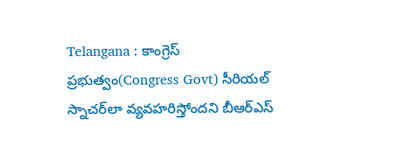Telangana : కాంగ్రెస్‌ ప్రభుత్వం(Congress Govt) సీరియల్‌ స్నాచర్‌లా వ్యవహరిస్తోందని బీఆర్‌ఎస్‌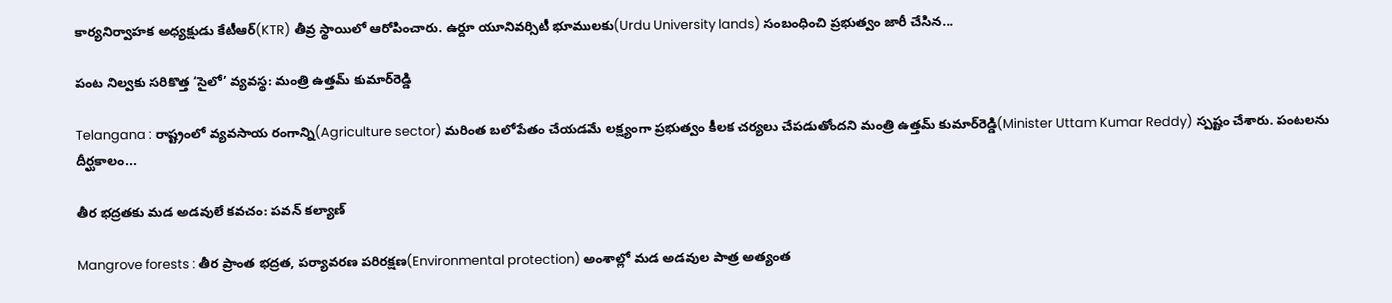కార్యనిర్వాహక అధ్యక్షుడు కేటీఆర్‌(KTR) తీవ్ర స్థాయిలో ఆరోపించారు. ఉర్దూ యూనివర్సిటీ భూములకు(Urdu University lands) సంబంధించి ప్రభుత్వం జారీ చేసిన...

పంట నిల్వకు సరికొత్త ‘సైలో’ వ్యవస్థ: మంత్రి ఉత్తమ్ కుమార్‌రెడ్డి

Telangana : రాష్ట్రంలో వ్యవసాయ రంగాన్ని(Agriculture sector) మరింత బలోపేతం చేయడమే లక్ష్యంగా ప్రభుత్వం కీలక చర్యలు చేపడుతోందని మంత్రి ఉత్తమ్ కుమార్‌రెడ్డి(Minister Uttam Kumar Reddy) స్పష్టం చేశారు. పంటలను దీర్ఘకాలం...

తీర భద్రతకు మడ అడవులే కవచం: పవన్ కల్యాణ్

Mangrove forests : తీర ప్రాంత భద్రత, పర్యావరణ పరిరక్షణ(Environmental protection) అంశాల్లో మడ అడవుల పాత్ర అత్యంత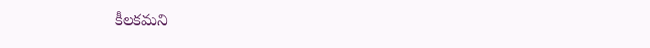కీలకమని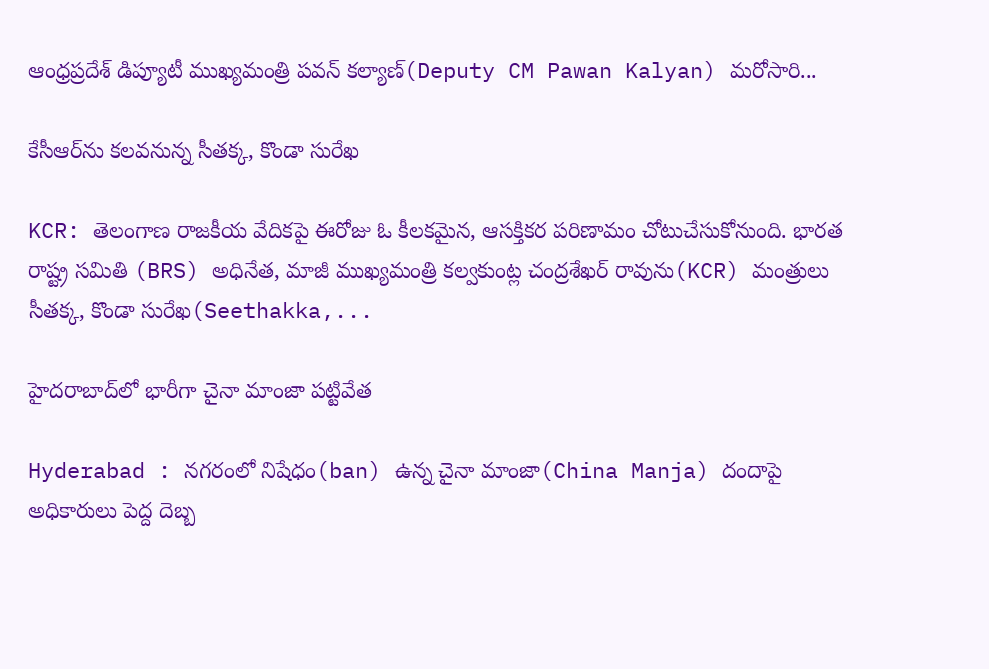ఆంధ్రప్రదేశ్ డిప్యూటీ ముఖ్యమంత్రి పవన్ కల్యాణ్(Deputy CM Pawan Kalyan) మరోసారి...

కేసీఆర్‌ను కలవనున్న సీతక్క, కొండా సురేఖ

KCR: తెలంగాణ రాజకీయ వేదికపై ఈరోజు ఓ కీలకమైన, ఆసక్తికర పరిణామం చోటుచేసుకోనుంది. భారత రాష్ట్ర సమితి (BRS) అధినేత, మాజీ ముఖ్యమంత్రి కల్వకుంట్ల చంద్రశేఖర్ రావును(KCR) మంత్రులు సీతక్క, కొండా సురేఖ(Seethakka,...

హైదరాబాద్‌లో భారీగా చైనా మాంజా పట్టివేత

Hyderabad : నగరంలో నిషేధం(ban) ఉన్న చైనా మాంజా(China Manja) దందాపై అధికారులు పెద్ద దెబ్బ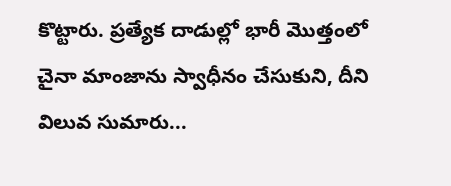కొట్టారు. ప్రత్యేక దాడుల్లో భారీ మొత్తంలో చైనా మాంజాను స్వాధీనం చేసుకుని, దీని విలువ సుమారు...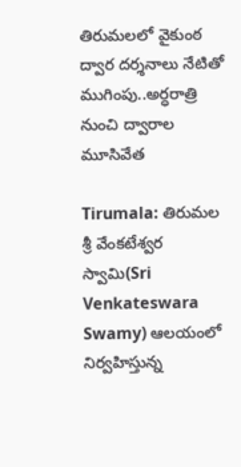తిరుమలలో వైకుంఠ ద్వార దర్శనాలు నేటితో ముగింపు..అర్ధరాత్రి నుంచి ద్వారాల మూసివేత

Tirumala: తిరుమల శ్రీ వేంకటేశ్వర స్వామి(Sri Venkateswara Swamy) ఆలయంలో నిర్వహిస్తున్న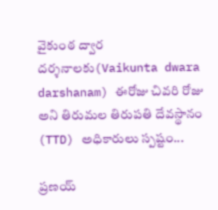వైకుంఠ ద్వార దర్శనాలకు(Vaikunta dwara darshanam) ఈరోజు చివరి రోజు అని తిరుమల తిరుపతి దేవస్థానం (TTD) అధికారులు స్పష్టం...

ప్రణయ్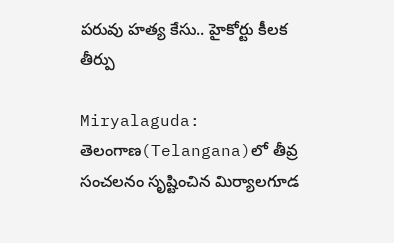పరువు హత్య కేసు.. హైకోర్టు కీలక తీర్పు

Miryalaguda: తెలంగాణ(Telangana)లో తీవ్ర సంచలనం సృష్టించిన మిర్యాలగూడ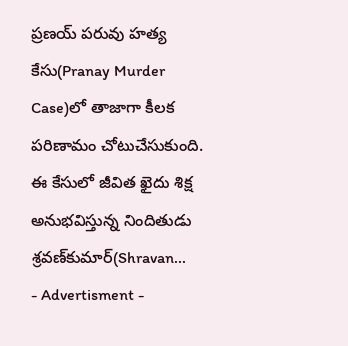ప్రణయ్ పరువు హత్య కేసు(Pranay Murder Case)లో తాజాగా కీలక పరిణామం చోటుచేసుకుంది. ఈ కేసులో జీవిత ఖైదు శిక్ష అనుభవిస్తున్న నిందితుడు శ్రవణ్‌కుమార్‌(Shravan...
- Advertisment -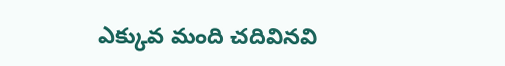ఎక్కువ మంది చదివినవి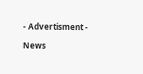- Advertisment -

News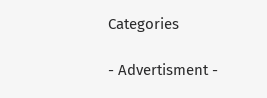Categories

- Advertisment -